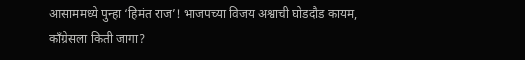आसाममध्ये पुन्हा ‘हिमंत राज’! भाजपच्या विजय अश्वाची घोडदौड कायम, काँग्रेसला किती जागा?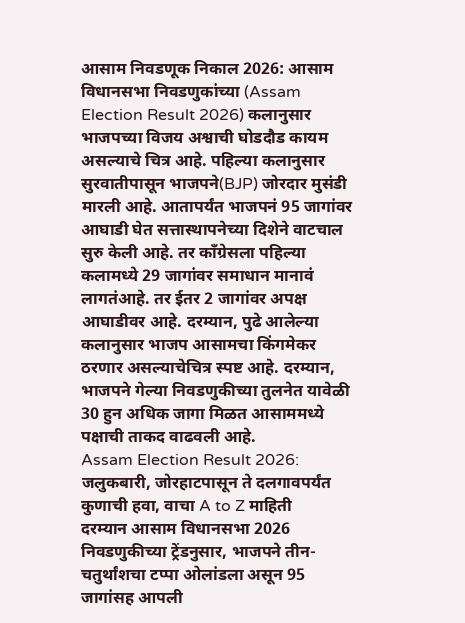आसाम निवडणूक निकाल 2026: आसाम विधानसभा निवडणुकांच्या (Assam Election Result 2026) कलानुसार भाजपच्या विजय अश्वाची घोडदौड कायम असल्याचे चित्र आहे. पहिल्या कलानुसार सुरवातीपासून भाजपने(BJP) जोरदार मुसंडी मारली आहे. आतापर्यंत भाजपनं 95 जागांवर आघाडी घेत सत्तास्थापनेच्या दिशेने वाटचाल सुरु केली आहे. तर काँग्रेसला पहिल्या कलामध्ये 29 जागांवर समाधान मानावं लागतंआहे. तर ईतर 2 जागांवर अपक्ष आघाडीवर आहे. दरम्यान, पुढे आलेल्या कलानुसार भाजप आसामचा किंगमेकर ठरणार असल्याचेचित्र स्पष्ट आहे. दरम्यान, भाजपने गेल्या निवडणुकीच्या तुलनेत यावेळी 30 हुन अधिक जागा मिळत आसाममध्ये पक्षाची ताकद वाढवली आहे.
Assam Election Result 2026: जलुकबारी, जोरहाटपासून ते दलगावपर्यंत कुणाची हवा, वाचा A to Z माहिती
दरम्यान आसाम विधानसभा 2026 निवडणुकीच्या ट्रेंडनुसार, भाजपने तीन-चतुर्थांशचा टप्पा ओलांडला असून 95 जागांसह आपली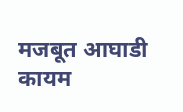मजबूत आघाडी कायम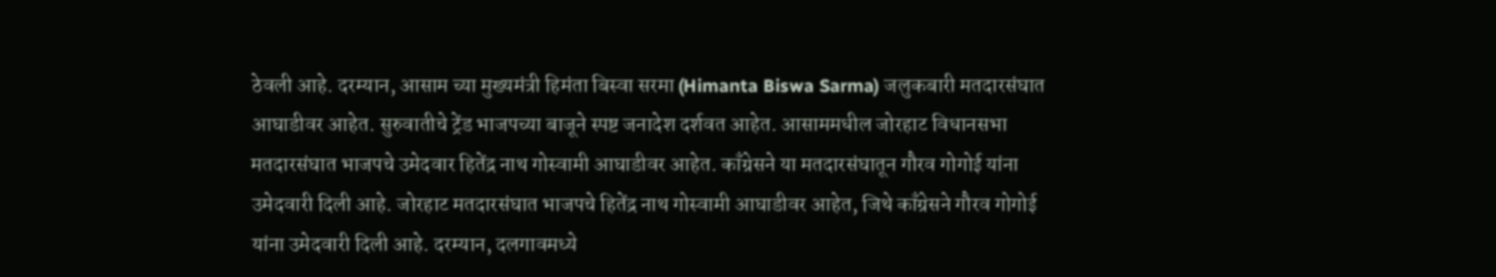ठेवली आहे. दरम्यान, आसाम च्या मुख्यमंत्री हिमंता बिस्वा सरमा (Himanta Biswa Sarma) जलुकबारी मतदारसंघात आघाडीवर आहेत. सुरुवातीचे ट्रेंड भाजपच्या बाजूने स्पष्ट जनादेश दर्शवत आहेत. आसाममधील जोरहाट विधानसभा मतदारसंघात भाजपचे उमेदवार हितेंद्र नाथ गोस्वामी आघाडीवर आहेत. काँग्रेसने या मतदारसंघातून गौरव गोगोई यांना उमेदवारी दिली आहे. जोरहाट मतदारसंघात भाजपचे हितेंद्र नाथ गोस्वामी आघाडीवर आहेत, जिथे काँग्रेसने गौरव गोगोई यांना उमेदवारी दिली आहे. दरम्यान, दलगावमध्ये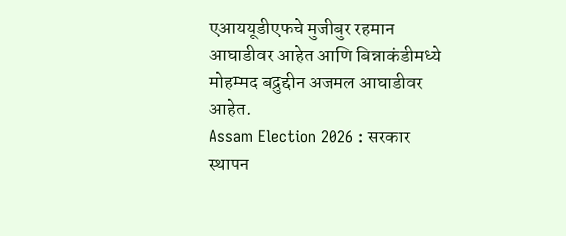एआययूडीएफचे मुजीबुर रहमान आघाडीवर आहेत आणि बिन्नाकंडीमध्ये मोहम्मद बद्रुद्दीन अजमल आघाडीवर आहेत.
Assam Election 2026 : सरकार स्थापन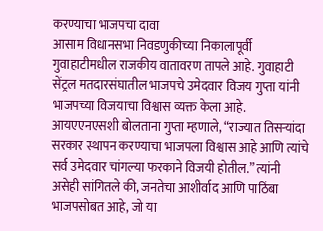करण्याचा भाजपचा दावा
आसाम विधानसभा निवडणुकीच्या निकालापूर्वी गुवाहाटीमधील राजकीय वातावरण तापले आहे. गुवाहाटी सेंट्रल मतदारसंघातील भाजपचे उमेदवार विजय गुप्ता यांनी भाजपच्या विजयाचा विश्वास व्यक्त केला आहे. आयएएनएसशी बोलताना गुप्ता म्हणाले, “राज्यात तिसऱ्यांदा सरकार स्थापन करण्याचा भाजपला विश्वास आहे आणि त्यांचे सर्व उमेदवार चांगल्या फरकाने विजयी होतील.” त्यांनी असेही सांगितले की, जनतेचा आशीर्वाद आणि पाठिंबा भाजपसोबत आहे, जो या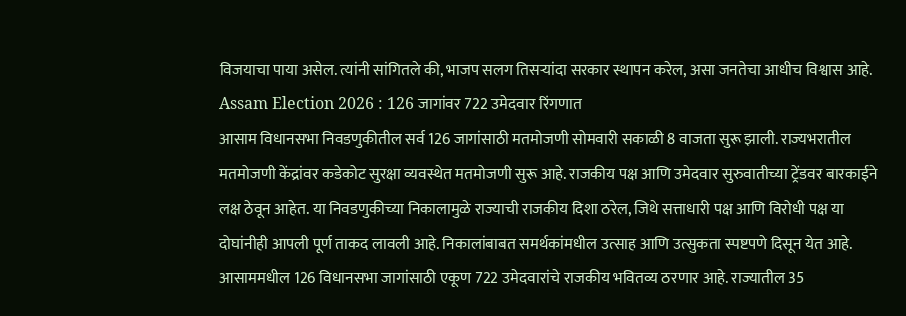विजयाचा पाया असेल. त्यांनी सांगितले की, भाजप सलग तिसऱ्यांदा सरकार स्थापन करेल, असा जनतेचा आधीच विश्वास आहे.
Assam Election 2026 : 126 जागांवर 722 उमेदवार रिंगणात
आसाम विधानसभा निवडणुकीतील सर्व 126 जागांसाठी मतमोजणी सोमवारी सकाळी 8 वाजता सुरू झाली. राज्यभरातील मतमोजणी केंद्रांवर कडेकोट सुरक्षा व्यवस्थेत मतमोजणी सुरू आहे. राजकीय पक्ष आणि उमेदवार सुरुवातीच्या ट्रेंडवर बारकाईने लक्ष ठेवून आहेत. या निवडणुकीच्या निकालामुळे राज्याची राजकीय दिशा ठरेल, जिथे सत्ताधारी पक्ष आणि विरोधी पक्ष या दोघांनीही आपली पूर्ण ताकद लावली आहे. निकालांबाबत समर्थकांमधील उत्साह आणि उत्सुकता स्पष्टपणे दिसून येत आहे.
आसाममधील 126 विधानसभा जागांसाठी एकूण 722 उमेदवारांचे राजकीय भवितव्य ठरणार आहे. राज्यातील 35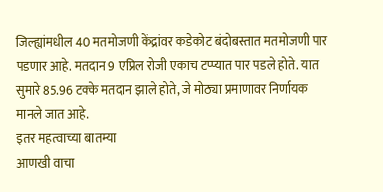जिल्ह्यांमधील 40 मतमोजणी केंद्रांवर कडेकोट बंदोबस्तात मतमोजणी पार पडणार आहे. मतदान 9 एप्रिल रोजी एकाच टप्प्यात पार पडले होते. यात सुमारे 85.96 टक्के मतदान झाले होते, जे मोठ्या प्रमाणावर निर्णायक मानले जात आहे.
इतर महत्वाच्या बातम्या
आणखी वाचा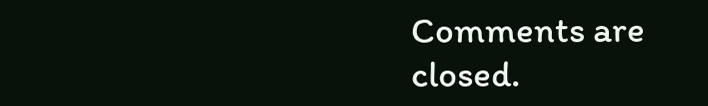Comments are closed.